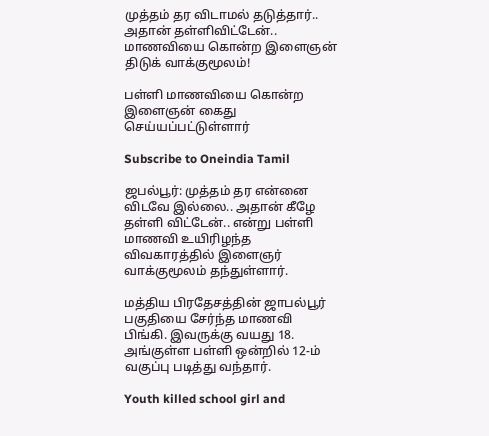முத்தம் தர விடாமல் தடுத்தார்.. அதான் தள்ளிவிட்டேன்.. மாணவியை கொன்ற இளைஞன் திடுக் வாக்குமூலம்!

பள்ளி மாணவியை கொன்ற இளைஞன் கைது செய்யப்பட்டுள்ளார்

Subscribe to Oneindia Tamil

ஜபல்பூர்: முத்தம் தர என்னை விடவே இல்லை.. அதான் கீழே தள்ளி விட்டேன்.. என்று பள்ளி மாணவி உயிரிழந்த விவகாரத்தில் இளைஞர் வாக்குமூலம் தந்துள்ளார்.

மத்திய பிரதேசத்தின் ஜாபல்பூர் பகுதியை சேர்ந்த மாணவி பிங்கி. இவருக்கு வயது 18. அங்குள்ள பள்ளி ஒன்றில் 12-ம் வகுப்பு படித்து வந்தார்.

Youth killed school girl and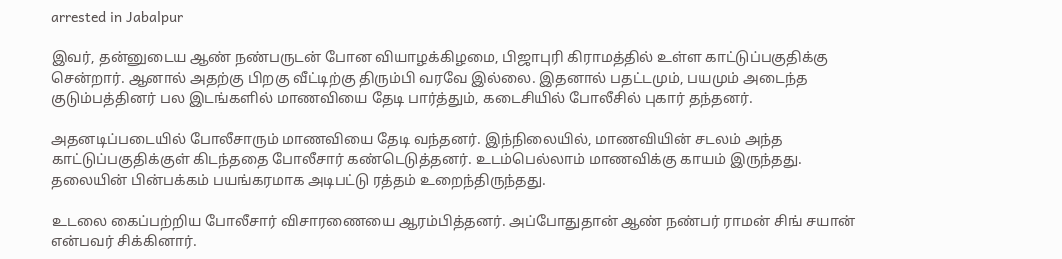arrested in Jabalpur

இவர், தன்னுடைய ஆண் நண்பருடன் போன வியாழக்கிழமை, பிஜாபுரி கிராமத்தில் உள்ள காட்டுப்பகுதிக்கு சென்றார். ஆனால் அதற்கு பிறகு வீட்டிற்கு திரும்பி வரவே இல்லை. இதனால் பதட்டமும், பயமும் அடைந்த குடும்பத்தினர் பல இடங்களில் மாணவியை தேடி பார்த்தும், கடைசியில் போலீசில் புகார் தந்தனர்.

அதனடிப்படையில் போலீசாரும் மாணவியை தேடி வந்தனர். இந்நிலையில், மாணவியின் சடலம் அந்த காட்டுப்பகுதிக்குள் கிடந்ததை போலீசார் கண்டெடுத்தனர். உடம்பெல்லாம் மாணவிக்கு காயம் இருந்தது. தலையின் பின்பக்கம் பயங்கரமாக அடிபட்டு ரத்தம் உறைந்திருந்தது.

உடலை கைப்பற்றிய போலீசார் விசாரணையை ஆரம்பித்தனர். அப்போதுதான் ஆண் நண்பர் ராமன் சிங் சயான் என்பவர் சிக்கினார்.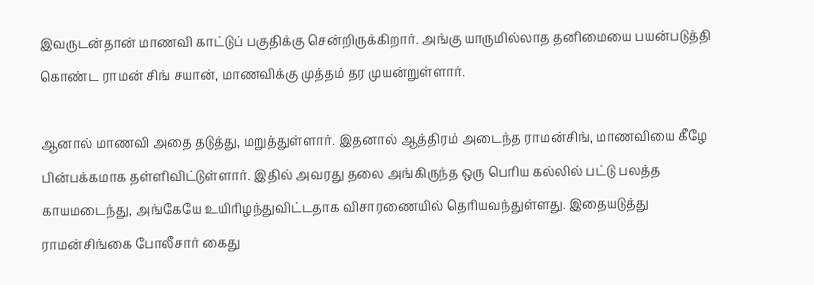இவருடன்தான் மாணவி காட்டுப் பகுதிக்கு சென்றிருக்கிறார். அங்கு யாருமில்லாத தனிமையை பயன்படுத்தி கொண்ட ராமன் சிங் சயான், மாணவிக்கு முத்தம் தர முயன்றுள்ளார்.

ஆனால் மாணவி அதை தடுத்து, மறுத்துள்ளார். இதனால் ஆத்திரம் அடைந்த ராமன்சிங், மாணவியை கீழே பின்பக்கமாக தள்ளிவிட்டுள்ளார். இதில் அவரது தலை அங்கிருந்த ஒரு பெரிய கல்லில் பட்டு பலத்த காயமடைந்து, அங்கேயே உயிரிழந்துவிட்டதாக விசாரணையில் தெரியவந்துள்ளது. இதையடுத்து ராமன்சிங்கை போலீசார் கைது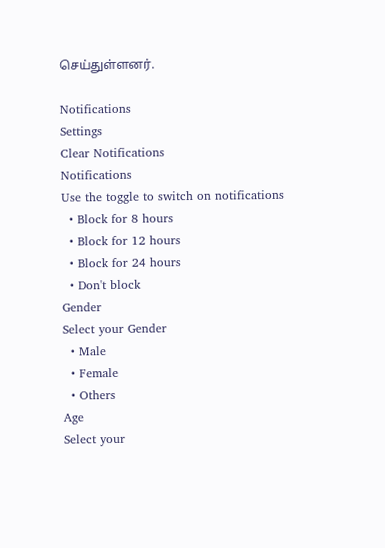செய்துள்ளனர்.

Notifications
Settings
Clear Notifications
Notifications
Use the toggle to switch on notifications
  • Block for 8 hours
  • Block for 12 hours
  • Block for 24 hours
  • Don't block
Gender
Select your Gender
  • Male
  • Female
  • Others
Age
Select your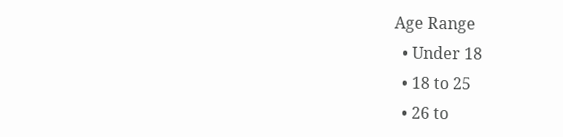Age Range
  • Under 18
  • 18 to 25
  • 26 to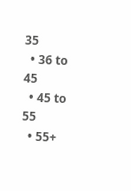35
  • 36 to 45
  • 45 to 55
  • 55+